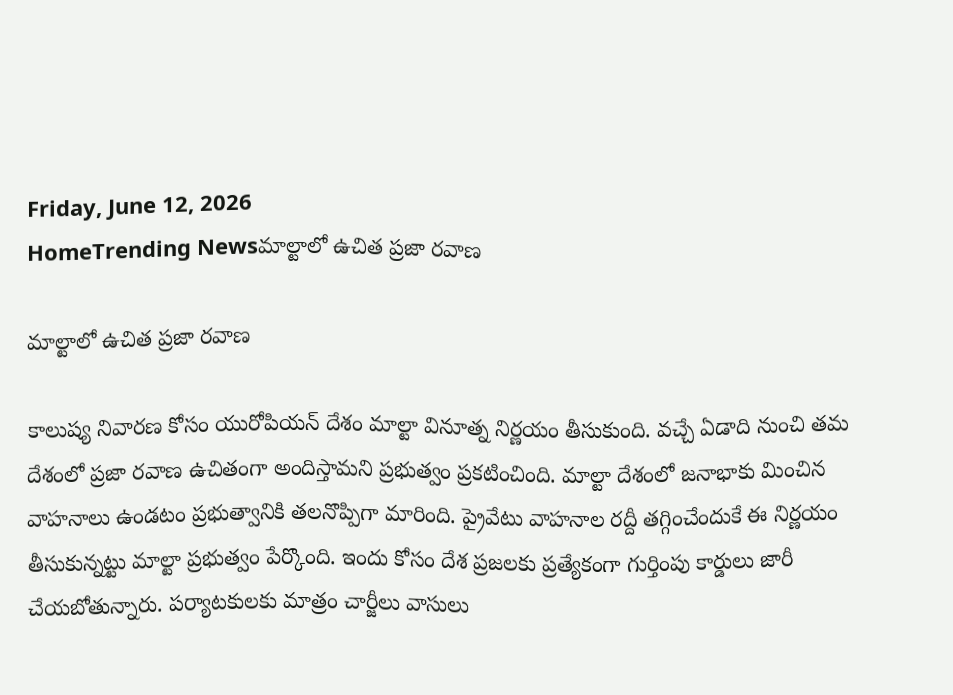Friday, June 12, 2026
HomeTrending Newsమాల్టాలో ఉచిత ప్రజా రవాణ

మాల్టాలో ఉచిత ప్రజా రవాణ

కాలుష్య నివారణ కోసం యురోపియన్ దేశం మాల్టా వినూత్న నిర్ణయం తీసుకుంది. వచ్చే ఏడాది నుంచి తమ దేశంలో ప్రజా రవాణ ఉచితంగా అందిస్తామని ప్రభుత్వం ప్రకటించింది. మాల్టా దేశంలో జనాభాకు మించిన వాహనాలు ఉండటం ప్రభుత్వానికి తలనొప్పిగా మారింది. ప్రైవేటు వాహనాల రద్దీ తగ్గించేందుకే ఈ నిర్ణయం తీసుకున్నట్టు మాల్టా ప్రభుత్వం పేర్కొంది. ఇందు కోసం దేశ ప్రజలకు ప్రత్యేకంగా గుర్తింపు కార్డులు జారీ చేయబోతున్నారు. పర్యాటకులకు మాత్రం చార్జీలు వాసులు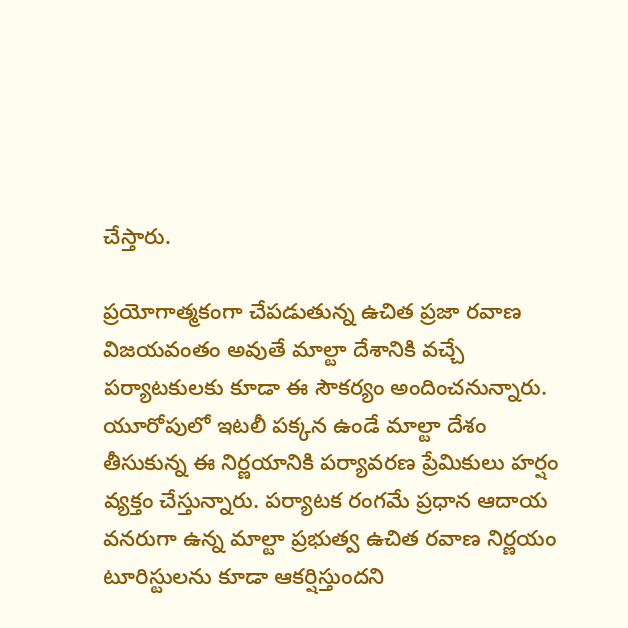చేస్తారు.

ప్రయోగాత్మకంగా చేపడుతున్న ఉచిత ప్రజా రవాణ విజయవంతం అవుతే మాల్టా దేశానికి వచ్చే పర్యాటకులకు కూడా ఈ సౌకర్యం అందించనున్నారు. యూరోపులో ఇటలీ పక్కన ఉండే మాల్టా దేశం తీసుకున్న ఈ నిర్ణయానికి పర్యావరణ ప్రేమికులు హర్షం వ్యక్తం చేస్తున్నారు. పర్యాటక రంగమే ప్రధాన ఆదాయ వనరుగా ఉన్న మాల్టా ప్రభుత్వ ఉచిత రవాణ నిర్ణయం టూరిస్టులను కూడా ఆకర్షిస్తుందని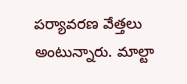పర్యావరణ వేత్తలు అంటున్నారు. మాల్టా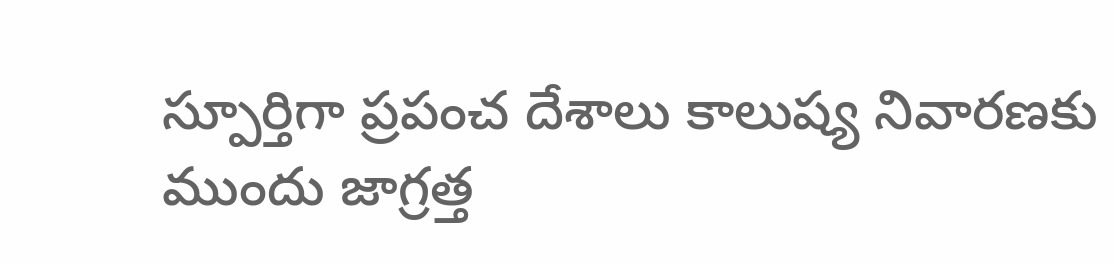స్పూర్తిగా ప్రపంచ దేశాలు కాలుష్య నివారణకు ముందు జాగ్రత్త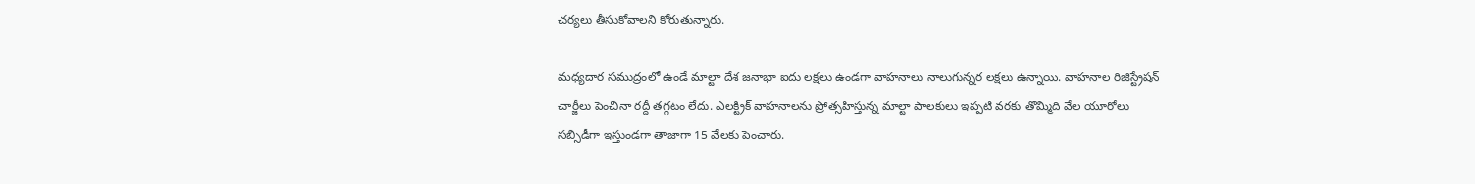చర్యలు తీసుకోవాలని కోరుతున్నారు.

మధ్యదార సముద్రంలో ఉండే మాల్టా దేశ జనాభా ఐదు లక్షలు ఉండగా వాహనాలు నాలుగున్నర లక్షలు ఉన్నాయి. వాహనాల రిజిస్ట్రేషన్ చార్జీలు పెంచినా రద్దీ తగ్గటం లేదు. ఎలక్ట్రిక్ వాహనాలను ప్రోత్సహిస్తున్న మాల్టా పాలకులు ఇప్పటి వరకు తొమ్మిది వేల యూరోలు సబ్సిడీగా ఇస్తుండగా తాజాగా 15 వేలకు పెంచారు.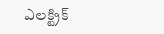ఎలక్ట్రిక్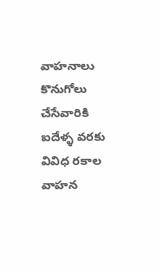వాహనాలు కొనుగోలు చేసేవారికి ఐదేళ్ళ వరకు వివిధ రకాల వాహన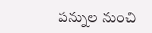పన్నుల నుంచి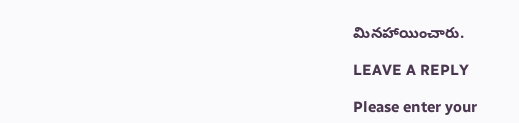మినహాయించారు.

LEAVE A REPLY

Please enter your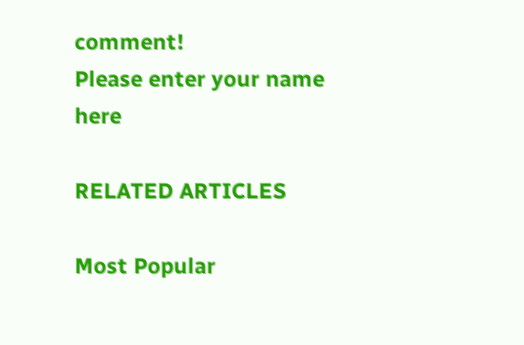comment!
Please enter your name here

RELATED ARTICLES

Most Popular